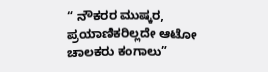“ ನೌಕರರ ಮುಷ್ಕರ, ಪ್ರಯಾಣಿಕರಿಲ್ಲದೇ ಆಟೋ ಚಾಲಕರು ಕಂಗಾಲು”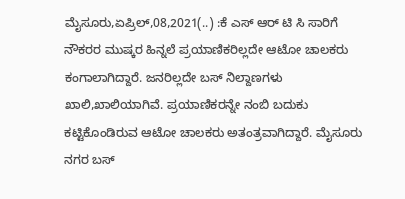ಮೈಸೂರು,ಏಪ್ರಿಲ್,08,2021(..) :ಕೆ ಎಸ್ ಆರ್ ಟಿ ಸಿ ಸಾರಿಗೆ ನೌಕರರ ಮುಷ್ಕರ ಹಿನ್ನಲೆ ಪ್ರಯಾಣಿಕರಿಲ್ಲದೇ ಆಟೋ ಚಾಲಕರು ಕಂಗಾಲಾಗಿದ್ದಾರೆ. ಜನರಿಲ್ಲದೇ ಬಸ್ ನಿಲ್ದಾಣಗಳು ಖಾಲಿ,ಖಾಲಿಯಾಗಿವೆ. ಪ್ರಯಾಣಿಕರನ್ನೇ ನಂಬಿ ಬದುಕು ಕಟ್ಟಿಕೊಂಡಿರುವ ಆಟೋ ಚಾಲಕರು ಅತಂತ್ರವಾಗಿದ್ದಾರೆ. ಮೈಸೂರು ನಗರ ಬಸ್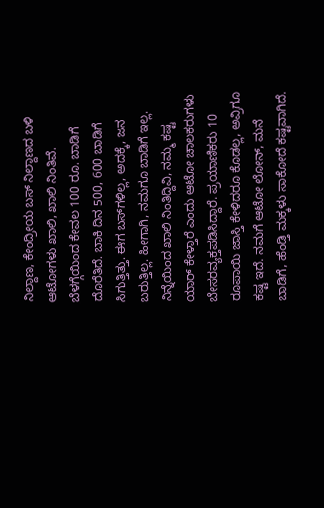ನಿಲ್ದಾಣ, ಕೇಂದ್ರೀಯ ಬಸ್ ನಿಲ್ದಾಣದ ಬಳಿ ಆಟೋಗಳು ಖಾಲಿ, ಖಾಲಿ ನಿಂತಿವೆ. ಬೆಳಗ್ಗೆಯಿಂದ ಕೇವಲ 100 ರೂ. ಬಾಡಿಗೆ ದೊರೆತಿದೆ. ಬಾಕಿ ದಿನ 500, 600 ಬಾಡಿಗೆ ಸಿಗುತ್ತಿತ್ತು. ಈಗ ಬಸ್‌ಗಳಿಲ್ಲ, ಅದಕ್ಕೆ, ಜನ ಬರುತ್ತಿಲ್ಲ. ಹೀಗಾಗಿ, ನಮಗೂ ಬಾಡಿಗೆ ಇಲ್ಲ. ನಿನ್ನೆಯಿಂದ ಖಾಲಿ ನಿಂತಿದ್ದಿವಿ, ನಮ್ಮ ಕಷ್ಟ ಯಾರ್ ಕೇಳ್ತಾರೆ ಎಂದು ಆಟೋ ಚಾಲಕರುಗಳು ಬೇಸರವ್ಯಕ್ತಪಡಿಸಿದ್ದಾರೆ. ಪ್ರಯಾಣಿಕರು 10 ರೂಪಾಯಿ ಜಾಸ್ತಿ ಕೇಳಿದರೂ ಕೊಡಲ್ಲ, ಅವ್ರಿಗೂ ಕಷ್ಟ ಇದೆ. ನಮಗೆ ಆಟೋ ಲೋನ್, ಮನೆ ಬಾಡಿಗೆ, ಹೆಂಡ್ತಿ ಮಕ್ಕಳು ಸಾಕೋದೆ ಕಷ್ಟವಾಗಿದೆ.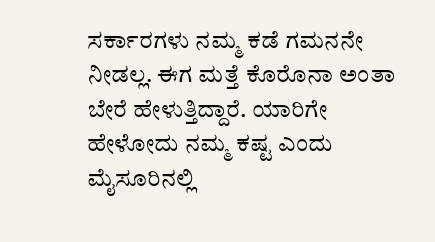ಸರ್ಕಾರಗಳು ನಮ್ಮ ಕಡೆ ಗಮನನೇ ನೀಡಲ್ಲ. ಈಗ ಮತ್ತೆ ಕೊರೊನಾ ಅಂತಾ ಬೇರೆ ಹೇಳುತ್ತಿದ್ದಾರೆ. ಯಾರಿಗೇ ಹೇಳೋದು ನಮ್ಮ ಕಷ್ಟ ಎಂದು ಮೈಸೂರಿನಲ್ಲಿ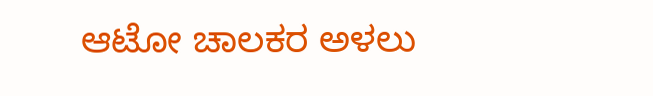ಆಟೋ ಚಾಲಕರ ಅಳಲು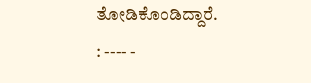ತೋಡಿಕೊಂಡಿದ್ದಾರೆ. : ---- -